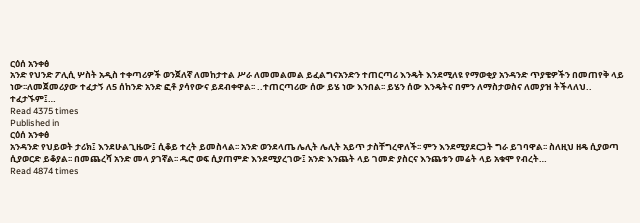ርዕሰ አንቀፅ
አንድ የህንድ ፖሊሲ ሦስት አዲስ ተቀጣሪዎች ወንጀለኛ ለመከታተል ሥራ ለመመልመል ይፈልግናአንድን ተጠርጣሪ እንዴት እንደሚለዩ የማወቂያ አንዳንድ ጥያቄዎችን በመጠየቅ ላይ ነው፡፡ለመጀመሪያው ተፈታኝ ለ5 ሰከንድ አንድ ፎቶ ያሳየውና ይደብቀዋል፡፡ ..ተጠርጣሪው ሰው ይሄ ነው እንበል፡፡ ይሄን ሰው እንዴትና በምን ለማስታወስና ለመያዝ ትችላለህ.. ተፈታኙም፤…
Read 4375 times
Published in
ርዕሰ አንቀፅ
አንዳንድ የህይወት ታሪክ፤ እንደሁልጊዜው፤ ሲቆይ ተረት ይመስላል፡፡ አንድ ወንደላጤ ሌሊት ሌሊት አይጥ ታስቸግረዋለች፡፡ ምን እንደሚያደርጋት ግራ ይገባዋል፡፡ ስለዚህ ዘዴ ሲያወጣ ሲያወርድ ይቆያል፡፡ በመጨረሻ አንድ መላ ያገኛል፡፡ ዱሮ ወፍ ሲያጠምድ እንደሚያረገው፤ አንድ እንጨት ላይ ገመድ ያስርና እንጨቱን መሬት ላይ አቁሞ የብረት…
Read 4874 times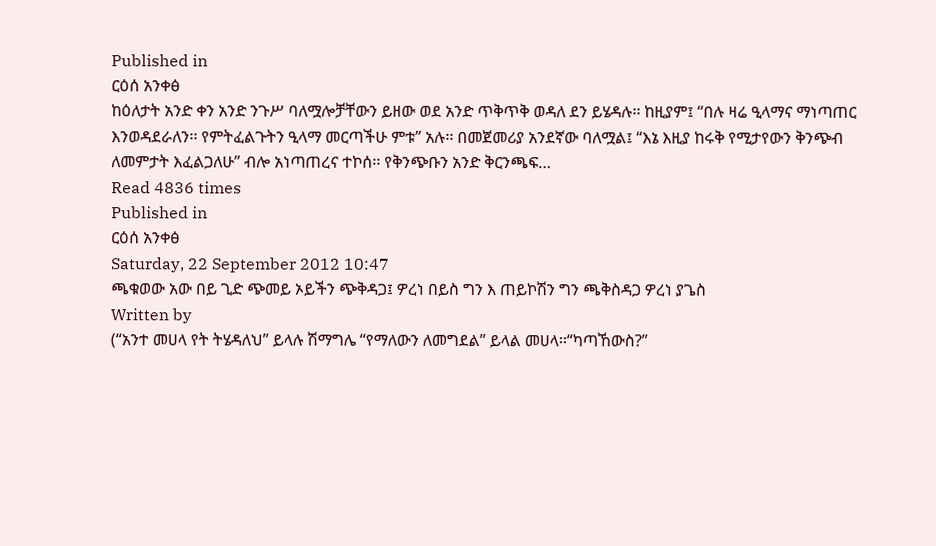Published in
ርዕሰ አንቀፅ
ከዕለታት አንድ ቀን አንድ ንጉሥ ባለሟሎቻቸውን ይዘው ወደ አንድ ጥቅጥቅ ወዳለ ደን ይሄዳሉ፡፡ ከዚያም፤ “በሉ ዛሬ ዒላማና ማነጣጠር እንወዳደራለን፡፡ የምትፈልጉትን ዒላማ መርጣችሁ ምቱ” አሉ፡፡ በመጀመሪያ አንደኛው ባለሟል፤ “እኔ እዚያ ከሩቅ የሚታየውን ቅንጭብ ለመምታት እፈልጋለሁ” ብሎ አነጣጠረና ተኮሰ፡፡ የቅንጭቡን አንድ ቅርንጫፍ…
Read 4836 times
Published in
ርዕሰ አንቀፅ
Saturday, 22 September 2012 10:47
ጫቁወው አው በይ ጊድ ጭመይ ኦይችን ጭቅዳጋ፤ ዎረነ በይስ ግን እ ጠይኮሽን ግን ጫቅስዳጋ ዎረነ ያጌስ
Written by
(“አንተ መሀላ የት ትሄዳለህ” ይላሉ ሽማግሌ “የማለውን ለመግደል” ይላል መሀላ፡፡“ካጣኸውስ?”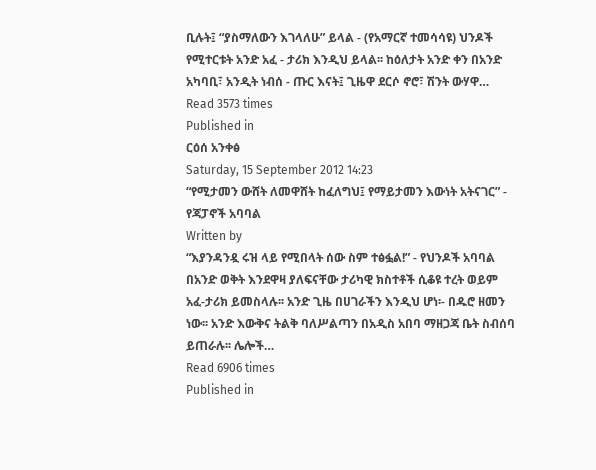ቢሉት፤ “ያስማለውን እገላለሁ” ይላል - (የአማርኛ ተመሳሳዩ) ህንዶች የሚተርቱት አንድ አፈ - ታሪክ እንዲህ ይላል፡፡ ከዕለታት አንድ ቀን በአንድ አካባቢ፣ አንዲት ነብሰ - ጡር እናት፤ ጊዜዋ ደርሶ ኖሮ፣ ሽንት ውሃዋ…
Read 3573 times
Published in
ርዕሰ አንቀፅ
Saturday, 15 September 2012 14:23
“የሚታመን ውሸት ለመዋሸት ከፈለግህ፤ የማይታመን እውነት አትናገር” - የጃፓኖች አባባል
Written by
“እያንዳንዷ ሩዝ ላይ የሚበላት ሰው ስም ተፅፏል!” - የህንዶች አባባል በአንድ ወቅት እንደዋዛ ያለፍናቸው ታሪካዊ ክስተቶች ሲቆዩ ተረት ወይም አፈ-ታሪክ ይመስላሉ፡፡ አንድ ጊዜ በሀገራችን እንዲህ ሆነ፡- በዱሮ ዘመን ነው፡፡ አንድ እውቅና ትልቅ ባለሥልጣን በአዲስ አበባ ማዘጋጃ ቤት ስብሰባ ይጠራሉ፡፡ ሌሎች…
Read 6906 times
Published in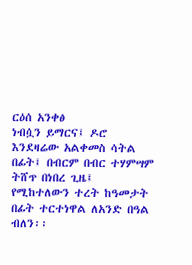ርዕሰ አንቀፅ
ነብሷን ይማርና፤ ዶሮ እንደዛሬው አልቀመስ ሳትል በፊት፤ በብርም በብር ተሃምሣም ትሸጥ በነበረ ጊዜ፤ የሚከተለውን ተረት ከዓመታት በፊት ተርተነዋል ለአንድ በዓል ብለን፡፡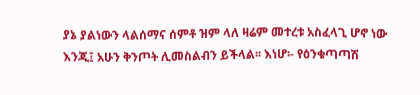ያኔ ያልነውን ላልሰማና ሰምቶ ዝም ላለ ዛሬም መተረቱ አስፈላጊ ሆኖ ነው እንጂ፤ አሁን ቅንጦት ሊመስልብን ይችላል፡፡ እነሆ፡- የዕንቁጣጣሽ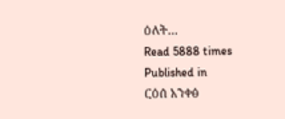ዕለት…
Read 5888 times
Published in
ርዕሰ አንቀፅ